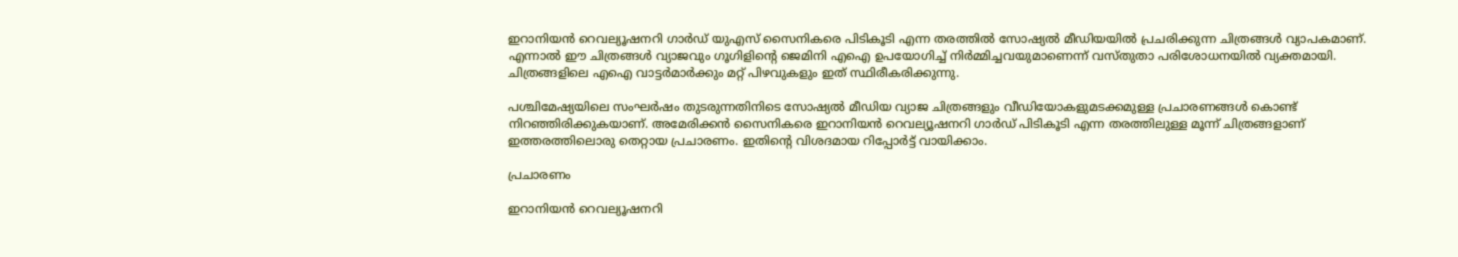ഇറാനിയൻ റെവല്യൂഷനറി ഗാർഡ് യുഎസ് സൈനികരെ പിടികൂടി എന്ന തരത്തിൽ സോഷ്യൽ മീഡിയയിൽ പ്രചരിക്കുന്ന ചിത്രങ്ങൾ വ്യാപകമാണ്. എന്നാൽ ഈ ചിത്രങ്ങൾ വ്യാജവും ഗൂഗിളിന്റെ ജെമിനി എഐ ഉപയോഗിച്ച് നിർമ്മിച്ചവയുമാണെന്ന് വസ്തുതാ പരിശോധനയിൽ വ്യക്തമായി. ചിത്രങ്ങളിലെ എഐ വാട്ടർമാർക്കും മറ്റ് പിഴവുകളും ഇത് സ്ഥിരീകരിക്കുന്നു.

പശ്ചിമേഷ്യയിലെ സംഘര്‍ഷം തുടരുന്നതിനിടെ സോഷ്യല്‍ മീഡിയ വ്യാജ ചിത്രങ്ങളും വീഡിയോകളുമടക്കമുള്ള പ്രചാരണങ്ങള്‍ കൊണ്ട് നിറഞ്ഞിരിക്കുകയാണ്. അമേരിക്കന്‍ സൈനികരെ ഇറാനിയന്‍ റെവല്യൂഷനറി ഗാര്‍ഡ് പിടികൂടി എന്ന തരത്തിലുള്ള മൂന്ന് ചിത്രങ്ങളാണ് ഇത്തരത്തിലൊരു തെറ്റായ പ്രചാരണം. ഇതിന്‍റെ വിശദമായ റിപ്പോര്‍ട്ട് വായിക്കാം.

പ്രചാരണം

ഇറാനിയന്‍ റെവല്യൂഷനറി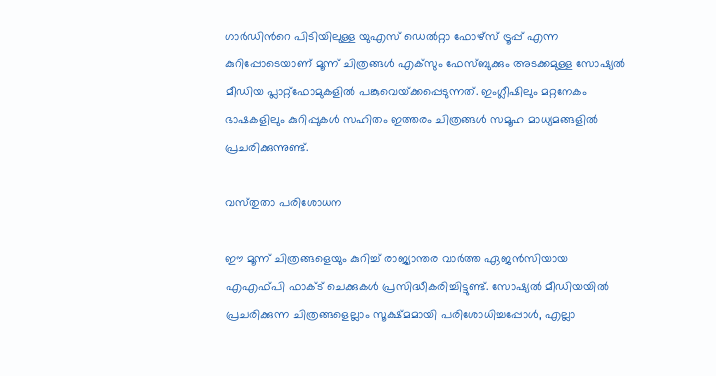ഗാര്‍ഡിന്‍റെ പിടിയിലുള്ള യുഎസ് ഡെല്‍റ്റാ ഫോഴ്‌സ് ട്രൂപ്പ് എന്ന കുറിപ്പോടെയാണ് മൂന്ന് ചിത്രങ്ങള്‍ എക്‌സും ഫേസ്ബുക്കും അടക്കമുള്ള സോഷ്യല്‍ മീഡിയ പ്ലാറ്റ്‌ഫോമുകളില്‍ പങ്കുവെയ്‌ക്കപ്പെടുന്നത്. ഇംഗ്ലീഷിലും മറ്റനേകം ഭാഷകളിലും കുറിപ്പുകള്‍ സഹിതം ഇത്തരം ചിത്രങ്ങള്‍ സമൂഹ മാധ്യമങ്ങളില്‍ പ്രചരിക്കുന്നുണ്ട്.

വസ്‌തുതാ പരിശോധന

ഈ മൂന്ന് ചിത്രങ്ങളെയും കുറിച്ച് രാജ്യാന്തര വാര്‍ത്ത ഏജന്‍സിയായ എഎഫ്‌പി ഫാക്‌ട് ചെക്കുകള്‍ പ്രസിദ്ധീകരിച്ചിട്ടുണ്ട്. സോഷ്യല്‍ മീഡിയയില്‍ പ്രചരിക്കുന്ന ചിത്രങ്ങളെല്ലാം സൂക്ഷ്‌മമായി പരിശോധിച്ചപ്പോള്‍, എല്ലാ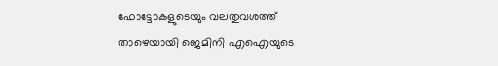ഫോട്ടോകളുടെയും വലതുവശത്ത് താഴെയായി ജെമിനി എഐയുടെ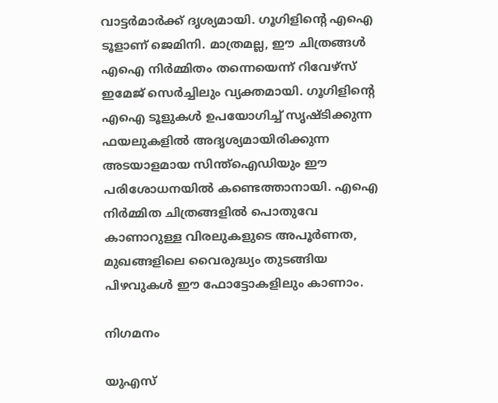വാട്ടര്‍മാര്‍ക്ക് ദൃശ്യമായി. ഗൂഗിളിന്‍റെ എഐ ടൂളാണ് ജെമിനി. മാത്രമല്ല, ഈ ചിത്രങ്ങള്‍ എഐ നിര്‍മ്മിതം തന്നെയെന്ന് റിവേഴ്‌സ് ഇമേജ് സെര്‍ച്ചിലും വ്യക്തമായി. ഗൂഗിളിന്‍റെ എഐ ടൂളുകള്‍ ഉപയോഗിച്ച് സൃഷ്‌ടിക്കുന്ന ഫയലുകളില്‍ അദൃശ്യമായിരിക്കുന്ന അടയാളമായ സിന്ത്‌ഐഡിയും ഈ പരിശോധനയില്‍ കണ്ടെത്താനായി. എഐ നിര്‍മ്മിത ചിത്രങ്ങളില്‍ പൊതുവേ കാണാറുള്ള വിരലുകളുടെ അപൂര്‍ണത, മുഖങ്ങളിലെ വൈരുദ്ധ്യം തുടങ്ങിയ പിഴവുകള്‍ ഈ ഫോട്ടോകളിലും കാണാം.

നിഗമനം

യുഎസ്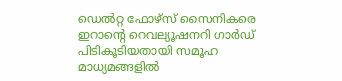ഡെല്‍റ്റ ഫോഴ്‌സ് സൈനികരെ ഇറാന്‍റെ റെവല്യൂഷനറി ഗാര്‍ഡ് പിടികൂടിയതായി സമൂഹ മാധ്യമങ്ങളില്‍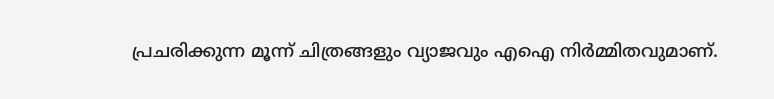പ്രചരിക്കുന്ന മൂന്ന് ചിത്രങ്ങളും വ്യാജവും എഐ നിര്‍മ്മിതവുമാണ്.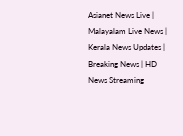Asianet News Live | Malayalam Live News | Kerala News Updates | Breaking News | HD News Streaming